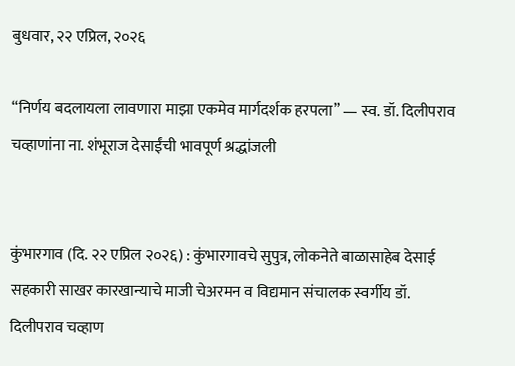बुधवार, २२ एप्रिल, २०२६

“निर्णय बदलायला लावणारा माझा एकमेव मार्गदर्शक हरपला” — स्व. डॉ. दिलीपराव चव्हाणांना ना. शंभूराज देसाईंची भावपूर्ण श्रद्धांजली


कुंभारगाव (दि. २२ एप्रिल २०२६) : कुंभारगावचे सुपुत्र, लोकनेते बाळासाहेब देसाई सहकारी साखर कारखान्याचे माजी चेअरमन व विद्यमान संचालक स्वर्गीय डॉ. दिलीपराव चव्हाण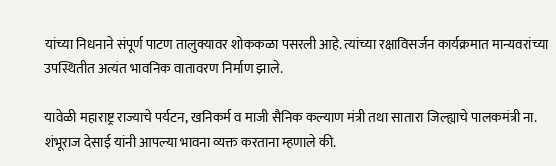यांच्या निधनाने संपूर्ण पाटण तालुक्यावर शोककळा पसरली आहे. त्यांच्या रक्षाविसर्जन कार्यक्रमात मान्यवरांच्या उपस्थितीत अत्यंत भावनिक वातावरण निर्माण झाले.

यावेळी महाराष्ट्र राज्याचे पर्यटन, खनिकर्म व माजी सैनिक कल्याण मंत्री तथा सातारा जिल्ह्याचे पालकमंत्री ना. शंभूराज देसाई यांनी आपल्या भावना व्यक्त करताना म्हणाले की.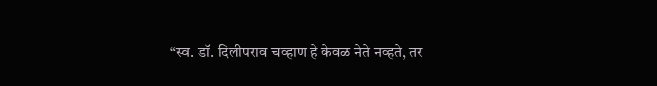“स्व. डॉ. दिलीपराव चव्हाण हे केवळ नेते नव्हते, तर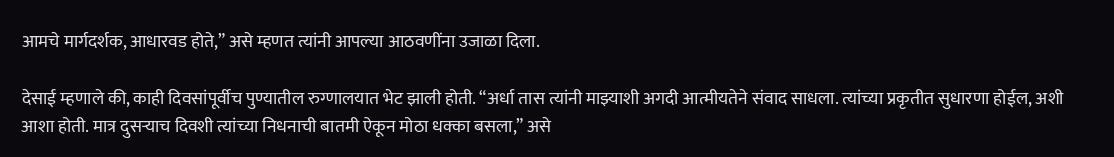आमचे मार्गदर्शक, आधारवड होते,” असे म्हणत त्यांनी आपल्या आठवणींना उजाळा दिला.

देसाई म्हणाले की, काही दिवसांपूर्वीच पुण्यातील रुग्णालयात भेट झाली होती. “अर्धा तास त्यांनी माझ्याशी अगदी आत्मीयतेने संवाद साधला. त्यांच्या प्रकृतीत सुधारणा होईल, अशी आशा होती. मात्र दुसऱ्याच दिवशी त्यांच्या निधनाची बातमी ऐकून मोठा धक्का बसला,” असे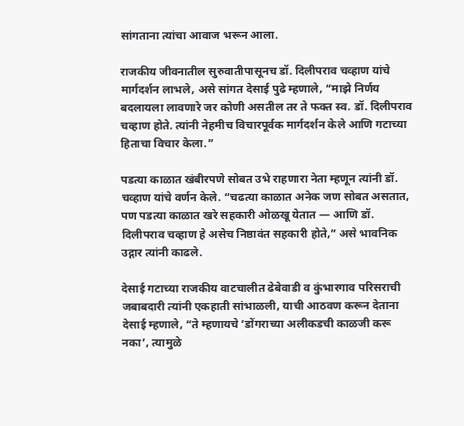सांगताना त्यांचा आवाज भरून आला.

राजकीय जीवनातील सुरुवातीपासूनच डॉ. दिलीपराव चव्हाण यांचे मार्गदर्शन लाभले, असे सांगत देसाई पुढे म्हणाले, “माझे निर्णय बदलायला लावणारे जर कोणी असतील तर ते फक्त स्व. डॉ. दिलीपराव चव्हाण होते. त्यांनी नेहमीच विचारपूर्वक मार्गदर्शन केले आणि गटाच्या हिताचा विचार केला.”

पडत्या काळात खंबीरपणे सोबत उभे राहणारा नेता म्हणून त्यांनी डॉ. चव्हाण यांचे वर्णन केले. “चढत्या काळात अनेक जण सोबत असतात, पण पडत्या काळात खरे सहकारी ओळखू येतात — आणि डॉ. दिलीपराव चव्हाण हे असेच निष्ठावंत सहकारी होते,” असे भावनिक उद्गार त्यांनी काढले.

देसाई गटाच्या राजकीय वाटचालीत ढेबेवाडी व कुंभारगाव परिसराची जबाबदारी त्यांनी एकहाती सांभाळली, याची आठवण करून देताना देसाई म्हणाले, “ते म्हणायचे ‘डोंगराच्या अलीकडची काळजी करू नका’, त्यामुळे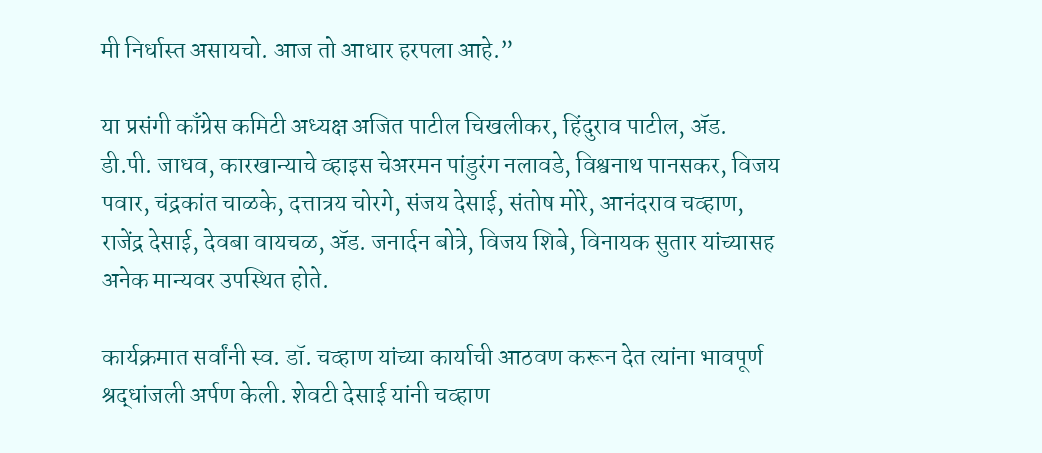मी निर्धास्त असायचो. आज तो आधार हरपला आहे.”

या प्रसंगी काँग्रेस कमिटी अध्यक्ष अजित पाटील चिखलीकर, हिंदुराव पाटील, ॲड. डी.पी. जाधव, कारखान्याचे व्हाइस चेअरमन पांडुरंग नलावडे, विश्वनाथ पानसकर, विजय पवार, चंद्रकांत चाळके, दत्तात्रय चोरगे, संजय देसाई, संतोष मोरे, आनंदराव चव्हाण, राजेंद्र देसाई, देवबा वायचळ, ॲड. जनार्दन बोत्रे, विजय शिबे, विनायक सुतार यांच्यासह अनेक मान्यवर उपस्थित होते.

कार्यक्रमात सर्वांनी स्व. डॉ. चव्हाण यांच्या कार्याची आठवण करून देत त्यांना भावपूर्ण श्रद्धांजली अर्पण केली. शेवटी देसाई यांनी चव्हाण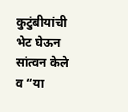कुटुंबीयांची भेट घेऊन सांत्वन केले व “या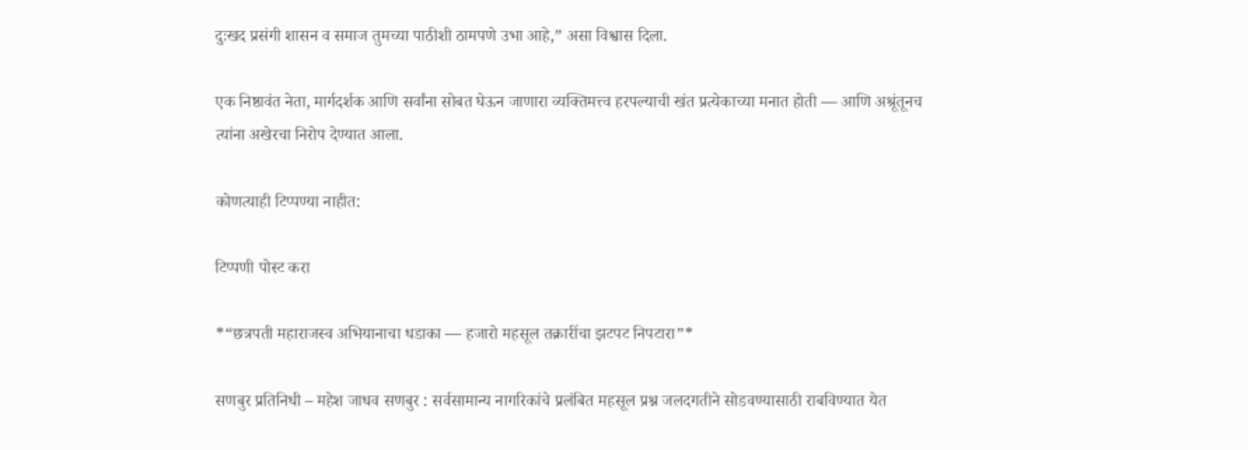दुःखद प्रसंगी शासन व समाज तुमच्या पाठीशी ठामपणे उभा आहे,” असा विश्वास दिला.

एक निष्ठावंत नेता, मार्गदर्शक आणि सर्वांना सोबत घेऊन जाणारा व्यक्तिमत्त्व हरपल्याची खंत प्रत्येकाच्या मनात होती — आणि अश्रूंतूनच त्यांना अखेरचा निरोप देण्यात आला.

कोणत्याही टिप्पण्‍या नाहीत:

टिप्पणी पोस्ट करा

*“छत्रपती महाराजस्व अभियानाचा धडाका — हजारो महसूल तक्रारींचा झटपट निपटारा”*

सणबुर प्रतिनिधी – महेश जाधव सणबुर : सर्वसामान्य नागरिकांचे प्रलंबित महसूल प्रश्न जलदगतीने सोडवण्यासाठी राबविण्यात येत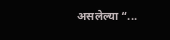असलेल्या “...